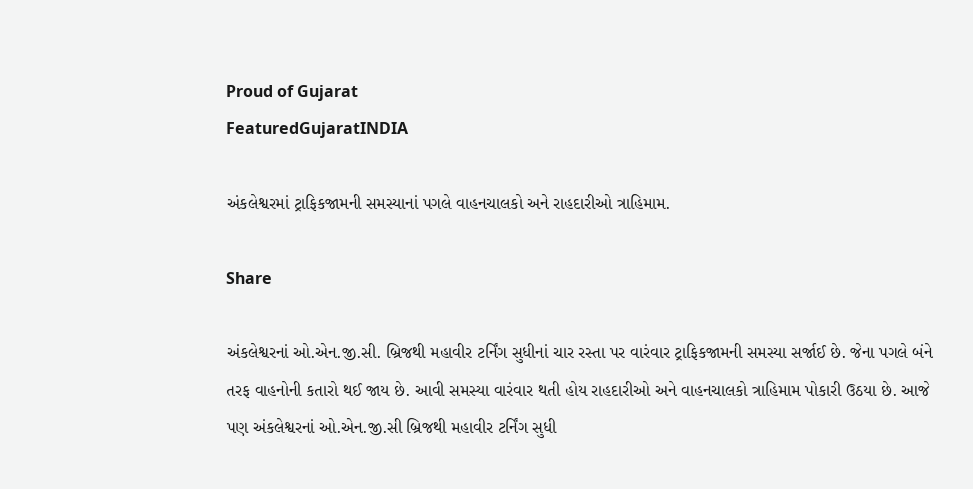Proud of Gujarat
FeaturedGujaratINDIA

અંકલેશ્વરમાં ટ્રાફિકજામની સમસ્યાનાં પગલે વાહનચાલકો અને રાહદારીઓ ત્રાહિમામ.

Share

અંકલેશ્વરનાં ઓ.એન.જી.સી. બ્રિજથી મહાવીર ટર્નિંગ સુધીનાં ચાર રસ્તા પર વારંવાર ટ્રાફિકજામની સમસ્યા સર્જાઈ છે. જેના પગલે બંને તરફ વાહનોની કતારો થઈ જાય છે. આવી સમસ્યા વારંવાર થતી હોય રાહદારીઓ અને વાહનચાલકો ત્રાહિમામ પોકારી ઉઠયા છે. આજે પણ અંકલેશ્વરનાં ઓ.એન.જી.સી બ્રિજથી મહાવીર ટર્નિંગ સુધી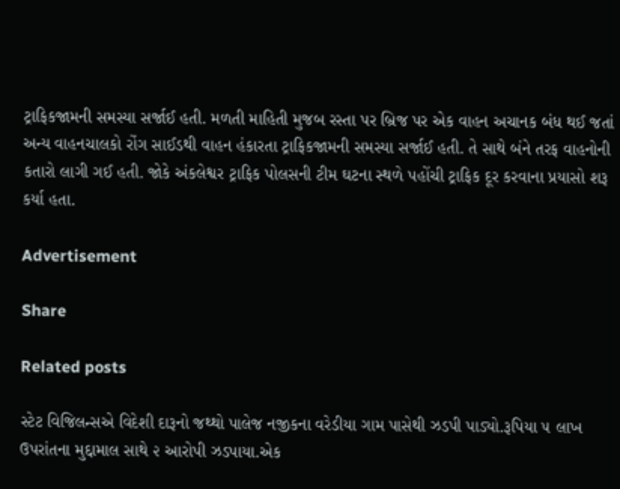ટ્રાફિકજામની સમસ્યા સર્જાઈ હતી. મળતી માહિતી મુજબ રસ્તા પર બ્રિજ પર એક વાહન અચાનક બંધ થઈ જતાં અન્ય વાહનચાલકો રોંગ સાઈડથી વાહન હંકારતા ટ્રાફિકજામની સમસ્યા સર્જાઈ હતી. તે સાથે બંને તરફ વાહનોની કતારો લાગી ગઈ હતી. જોકે અંકલેશ્વર ટ્રાફિક પોલસની ટીમ ઘટના સ્થળે પહોંચી ટ્રાફિક દૂર કરવાના પ્રયાસો શરૂ કર્યા હતા.

Advertisement

Share

Related posts

સ્ટેટ વિજિલન્સએ વિદેશી દારૂનો જથ્થો પાલેજ નજીકના વરેડીયા ગામ પાસેથી ઝડપી પાડ્યો.રૂપિયા ૫ લાખ ઉપરાંતના મુદ્દામાલ સાથે ૨ આરોપી ઝડપાયા.એક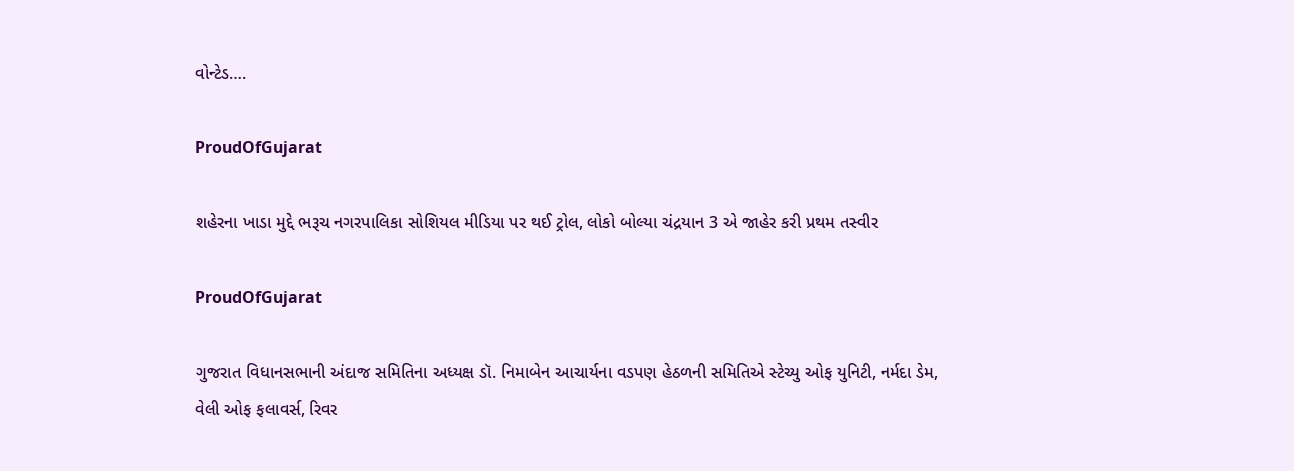વોન્ટેડ….

ProudOfGujarat

શહેરના ખાડા મુદ્દે ભરૂચ નગરપાલિકા સોશિયલ મીડિયા પર થઈ ટ્રોલ, લોકો બોલ્યા ચંદ્રયાન 3 એ જાહેર કરી પ્રથમ તસ્વીર

ProudOfGujarat

ગુજરાત વિધાનસભાની અંદાજ સમિતિના અધ્યક્ષ ડૉ. નિમાબેન આચાર્યના વડપણ હેઠળની સમિતિએ સ્ટેચ્યુ ઓફ યુનિટી, નર્મદા ડેમ, વેલી ઓફ ફલાવર્સ, રિવર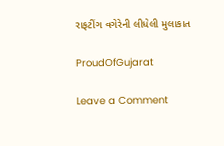રાફટીંગ વગેરેની લીધેલી મુલાકાત

ProudOfGujarat

Leave a Comment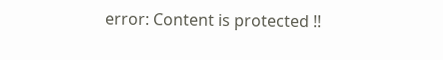error: Content is protected !!